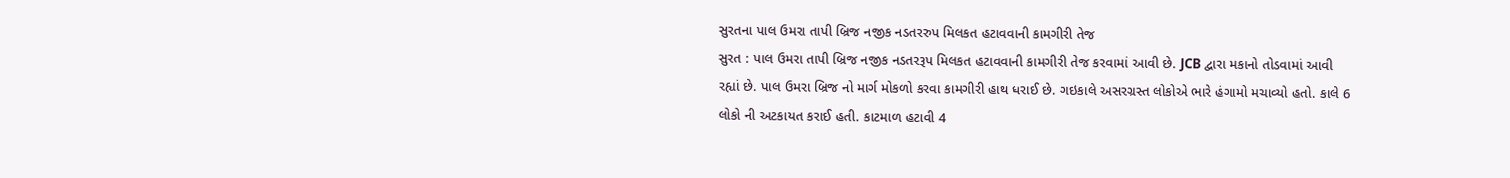સુરતના પાલ ઉમરા તાપી બ્રિજ નજીક નડતરરુપ મિલકત હટાવવાની કામગીરી તેજ
સુરત : પાલ ઉમરા તાપી બ્રિજ નજીક નડતરરૂપ મિલકત હટાવવાની કામગીરી તેજ કરવામાં આવી છે. JCB દ્વારા મકાનો તોડવામાં આવી રહ્યાં છે. પાલ ઉમરા બ્રિજ નો માર્ગ મોકળો કરવા કામગીરી હાથ ધરાઈ છે. ગઇકાલે અસરગ્રસ્ત લોકોએ ભારે હંગામો મચાવ્યો હતો. કાલે 6 લોકો ની અટકાયત કરાઈ હતી. કાટમાળ હટાવી 4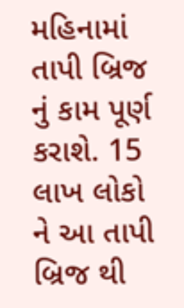મહિનામાં તાપી બ્રિજ નું કામ પૂર્ણ કરાશે. 15 લાખ લોકો ને આ તાપી બ્રિજ થી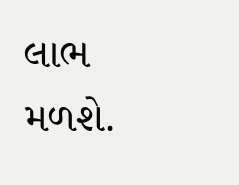લાભ મળશે.